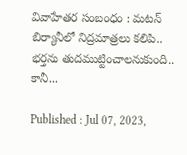వివాహేతర సంబంధం : మటన్ బిర్యానీలో నిద్రమాత్రలు కలిపి.. భర్తను తుదముట్టించాలనుకుంది.. కానీ...

Published : Jul 07, 2023,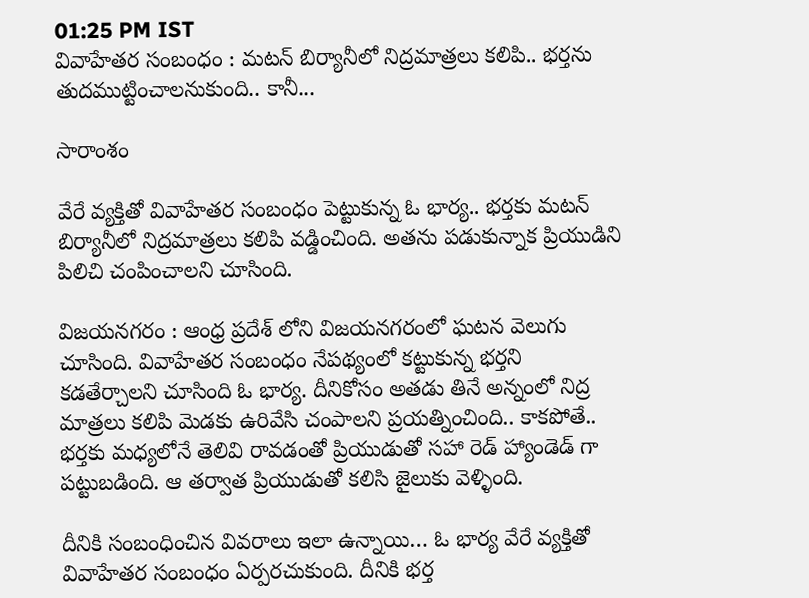01:25 PM IST
వివాహేతర సంబంధం : మటన్ బిర్యానీలో నిద్రమాత్రలు కలిపి.. భర్తను తుదముట్టించాలనుకుంది.. కానీ...

సారాంశం

వేరే వ్యక్తితో వివాహేతర సంబంధం పెట్టుకున్న ఓ భార్య.. భర్తకు మటన్ బిర్యానీలో నిద్రమాత్రలు కలిపి వడ్డించింది. అతను పడుకున్నాక ప్రియుడిని పిలిచి చంపించాలని చూసింది.

విజయనగరం : ఆంధ్ర ప్రదేశ్ లోని విజయనగరంలో ఘటన వెలుగు చూసింది. వివాహేతర సంబంధం నేపథ్యంలో కట్టుకున్న భర్తని కడతేర్చాలని చూసింది ఓ భార్య. దీనికోసం అతడు తినే అన్నంలో నిద్ర మాత్రలు కలిపి మెడకు ఉరివేసి చంపాలని ప్రయత్నించింది.. కాకపోతే.. భర్తకు మధ్యలోనే తెలివి రావడంతో ప్రియుడుతో సహా రెడ్ హ్యాండెడ్ గా పట్టుబడింది. ఆ తర్వాత ప్రియుడుతో కలిసి జైలుకు వెళ్ళింది.

దీనికి సంబంధించిన వివరాలు ఇలా ఉన్నాయి… ఓ భార్య వేరే వ్యక్తితో వివాహేతర సంబంధం ఏర్పరచుకుంది. దీనికి భర్త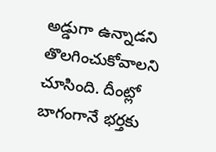అడ్డుగా ఉన్నాడని తొలగించుకోవాలని చూసింది. దీంట్లో బాగంగానే భర్తకు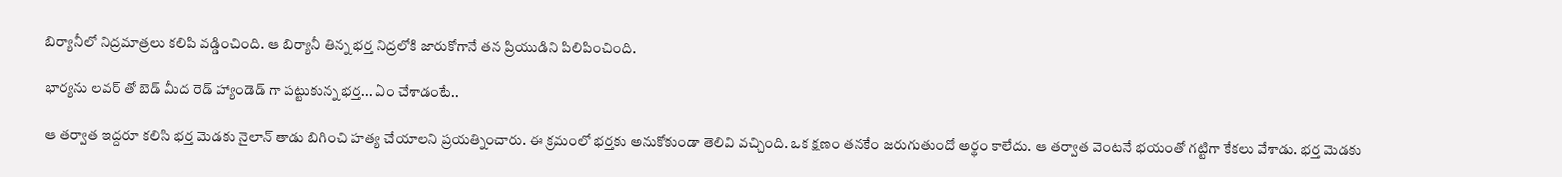బిర్యానీలో నిద్రమాత్రలు కలిపి వడ్డించింది. ఆ బిర్యానీ తిన్న భర్త నిద్రలోకి జారుకోగానే తన ప్రియుడిని పిలిపించింది.

భార్యను లవర్ తో బెడ్ మీద రెడ్ హ్యాండెడ్ గా పట్టుకున్న భర్త... ఏం చేశాడంటే..

ఆ తర్వాత ఇద్దరూ కలిసి భర్త మెడకు నైలాన్ తాడు బిగించి హత్య చేయాలని ప్రయత్నించారు. ఈ క్రమంలో భర్తకు అనుకోకుండా తెలివి వచ్చింది. ఒక క్షణం తనకేం జరుగుతుందో అర్థం కాలేదు. ఆ తర్వాత వెంటనే భయంతో గట్టిగా కేకలు వేశాడు. భర్త మెడకు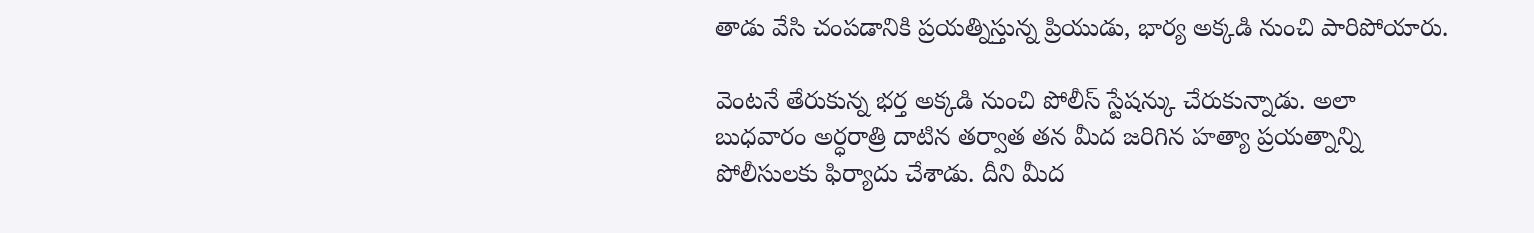తాడు వేసి చంపడానికి ప్రయత్నిస్తున్న ప్రియుడు, భార్య అక్కడి నుంచి పారిపోయారు.

వెంటనే తేరుకున్న భర్త అక్కడి నుంచి పోలీస్ స్టేషన్కు చేరుకున్నాడు. అలా బుధవారం అర్ధరాత్రి దాటిన తర్వాత తన మీద జరిగిన హత్యా ప్రయత్నాన్ని పోలీసులకు ఫిర్యాదు చేశాడు. దీని మీద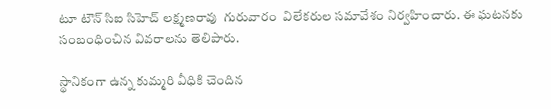టూ టౌన్ సిఐ సిహెచ్ లక్ష్మణరావు  గురువారం  విలేకరుల సమావేశం నిర్వహించారు. ఈ ఘటనకు సంబంధించిన వివరాలను తెలిపారు.

స్థానికంగా ఉన్న కుమ్మరి వీధికి చెందిన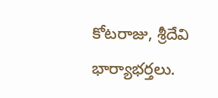కోటరాజు, శ్రీదేవి భార్యాభర్తలు.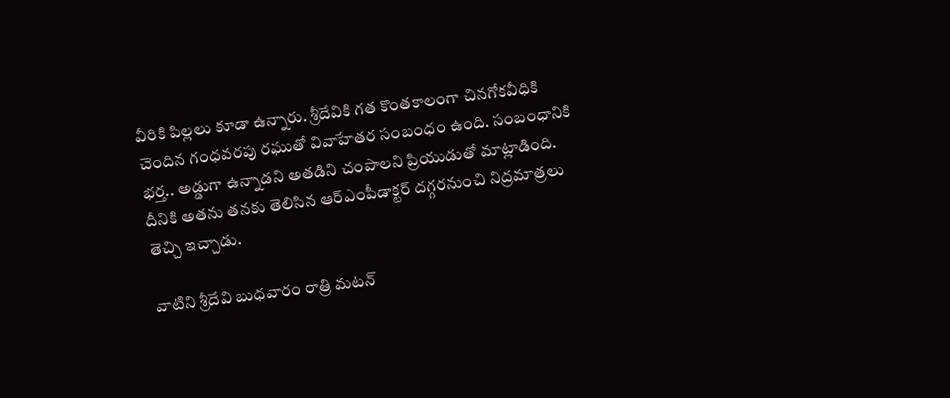వీరికి పిల్లలు కూడా ఉన్నారు. శ్రీదేవికి గత కొంతకాలంగా చినగోకవీధికి  చెందిన గంధవరపు రఘుతో వివాహేతర సంబంధం ఉంది. సంబంధానికి భర్త.. అడ్డుగా ఉన్నాడని అతడిని చంపాలని ప్రియుడుతో మాట్లాడింది. దీనికి అతను తనకు తెలిసిన ఆర్ఎంపీడాక్టర్ దగ్గరనుంచి నిద్రమాత్రలు తెచ్చి ఇచ్చాడు.

వాటిని శ్రీదేవి బుధవారం రాత్రి మటన్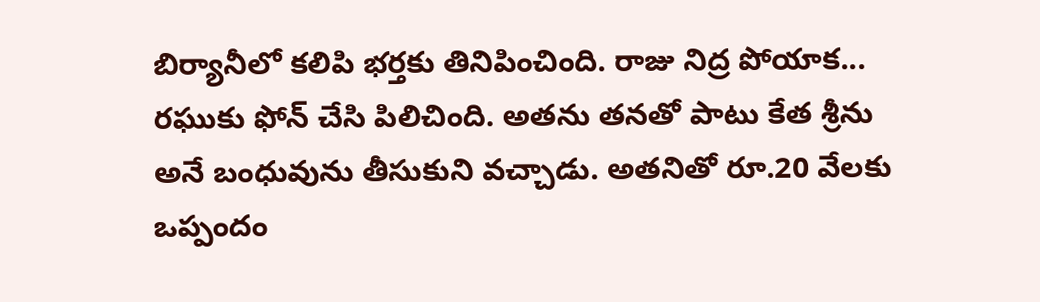బిర్యానీలో కలిపి భర్తకు తినిపించింది. రాజు నిద్ర పోయాక... రఘుకు ఫోన్ చేసి పిలిచింది. అతను తనతో పాటు కేత శ్రీను అనే బంధువును తీసుకుని వచ్చాడు. అతనితో రూ.20 వేలకు ఒప్పందం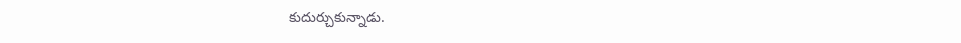కుదుర్చుకున్నాడు.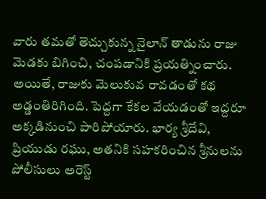వారు తమతో తెచ్చుకున్న నైలాన్ తాడును రాజు మెడకు బిగించి, చంపడానికి ప్రయత్నించారు. అయితే, రాజుకు మెలుకువ రావడంతో కథ అడ్డంతిరిగింది. పెద్దగా కేకల వేయడంతో ఇద్దరూ అక్కడినుంచి పారిపోయారు. భార్య శ్రీదేవి, ప్రియుడు రఘు, అతనికి సహకరించిన శ్రీనులను పోలీసులు అరెస్ట్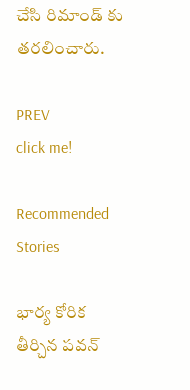చేసి రిమాండ్ కు తరలించారు.

PREV
click me!

Recommended Stories

భార్య కోరిక తీర్చిన పవన్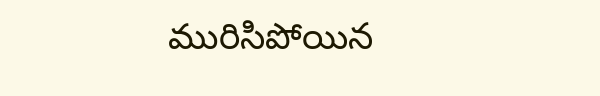మురిసిపోయిన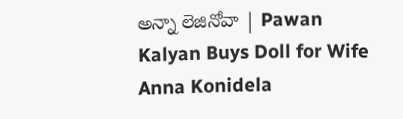అన్నా లెజినోవా | Pawan Kalyan Buys Doll for Wife Anna Konidela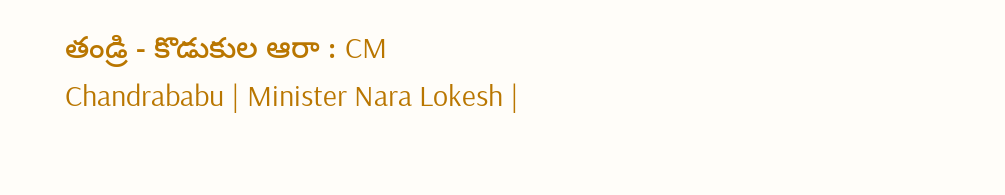తండ్రి - కొడుకుల ఆరా : CM Chandrababu | Minister Nara Lokesh |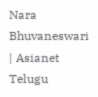Nara Bhuvaneswari | Asianet Telugu